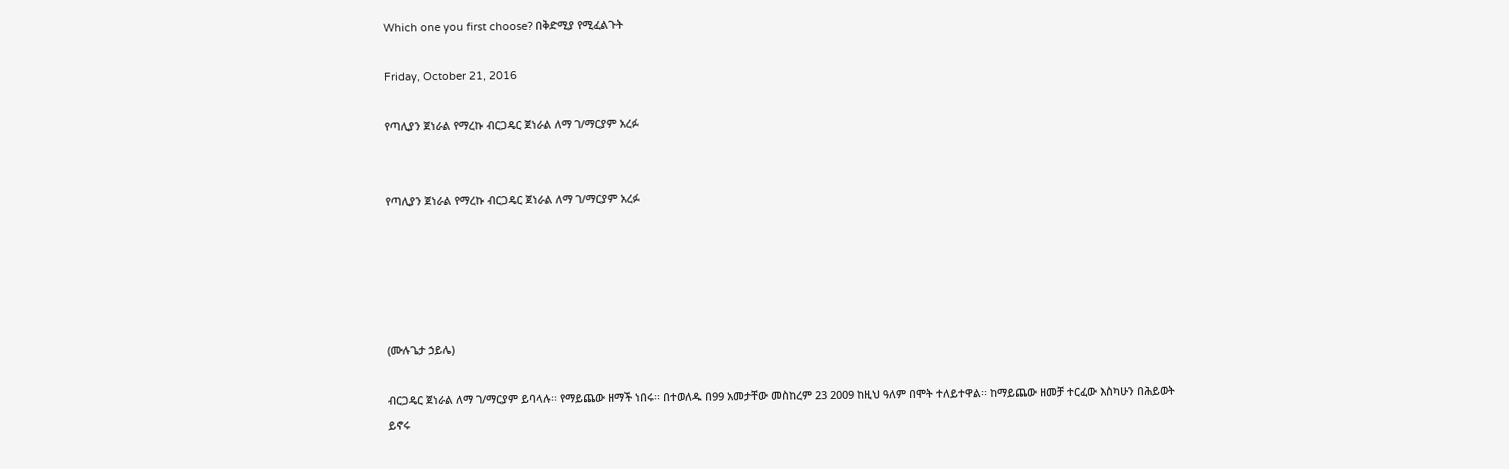Which one you first choose? በቅድሚያ የሚፈልጉት

Friday, October 21, 2016

የጣሊያን ጀነራል የማረኩ ብርጋዴር ጀነራል ለማ ገ/ማርያም አረፉ


የጣሊያን ጀነራል የማረኩ ብርጋዴር ጀነራል ለማ ገ/ማርያም አረፉ





(ሙሉጌታ ኃይሌ)

ብርጋዴር ጀነራል ለማ ገ/ማርያም ይባላሉ፡፡ የማይጨው ዘማች ነበሩ፡፡ በተወለዱ በ99 አመታቸው መስከረም 23 2009 ከዚህ ዓለም በሞት ተለይተዋል፡፡ ከማይጨው ዘመቻ ተርፈው እስካሁን በሕይወት ይኖሩ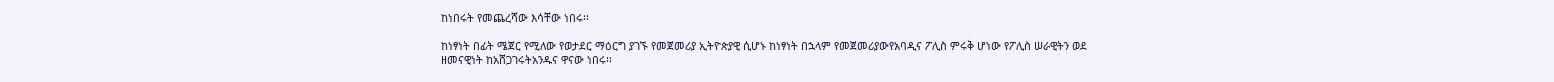ከነበሩት የመጨረሻው እሳቸው ነበሩ፡፡

ከነፃነት በፊት ሜጀር የሚለው የወታደር ማዕርግ ያገኙ የመጀመሪያ ኢትዮጵያዊ ሲሆኑ ከነፃነት በኋላም የመጀመሪያውየአባዲና ፖሊስ ምሩቅ ሆነው የፖሊስ ሠራዊትን ወደ ዘመናዊነት ከአሸጋገሩትአንዱና ዋናው ነበሩ፡፡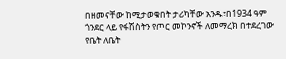በዘመናቸው ከሚታወቁበት ታሪካቸው አንዱ፣በ1934 ዓም ጎንደር ላይ የፋሽስትን የጦር መኮንኖች ለመማረክ በተደረገው የቤት ለቤት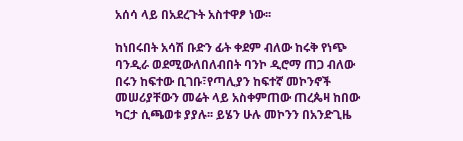አሰሳ ላይ በአደረጉት አስተዋፆ ነው፡፡

ከነበሩበት አሳሽ ቡድን ፊት ቀደም ብለው ከሩቅ የነጭ ባንዲራ ወደሚውለበለብበት ባንኮ ዲሮማ ጠጋ ብለው በሩን ከፍተው ቢገቡ፣የጣሊያን ከፍተኛ መኮንኖች መሠሪያቸውን መሬት ላይ አስቀምጠው ጠረጴዛ ከበው ካርታ ሲጫወቱ ያያሉ፡፡ ይሄን ሁሉ መኮንን በአንድጊዜ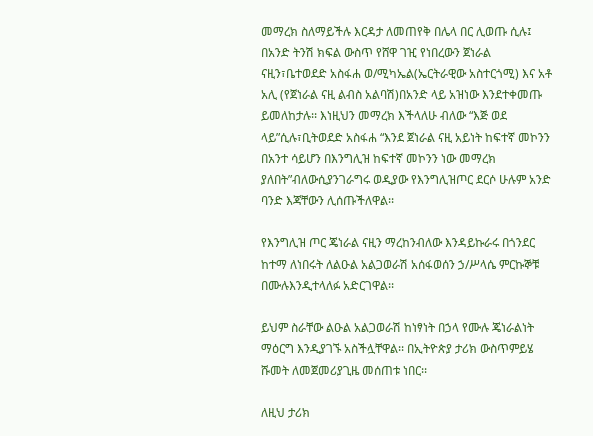መማረክ ስለማይችሉ እርዳታ ለመጠየቅ በሌላ በር ሊወጡ ሲሉ፤ በአንድ ትንሽ ክፍል ውስጥ የሸዋ ገዢ የነበረውን ጀነራል ናዚን፣ቤተወደድ አስፋሐ ወ/ሚካኤል(ኤርትራዊው አስተርጎሚ) እና አቶ አሊ (የጀነራል ናዚ ልብስ አልባሽ)በአንድ ላይ አዝነው እንደተቀመጡ ይመለከታሉ፡፡ እነዚህን መማረክ እችላለሁ ብለው “እጅ ወደ ላይ”ሲሉ፣ቢትወደድ አስፋሐ “እንደ ጀነራል ናዚ አይነት ከፍተኛ መኮንን በአንተ ሳይሆን በእንግሊዝ ከፍተኛ መኮንን ነው መማረክ ያለበት”ብለውሲያንገራግሩ ወዲያው የእንግሊዝጦር ደርሶ ሁሉም አንድ ባንድ እጃቸውን ሊሰጡችለዋል፡፡

የእንግሊዝ ጦር ጄነራል ናዚን ማረከንብለው እንዳይኩራሩ በጎንደር ከተማ ለነበሩት ለልዑል አልጋወራሽ አሰፋወሰን ኃ/ሥላሴ ምርኩኞቹ በሙሉእንዲተላለፉ አድርገዋል፡፡

ይህም ስራቸው ልዑል አልጋወራሽ ከነፃነት በኃላ የሙሉ ጄነራልነት ማዕርግ እንዲያገኙ አስችሏቸዋል፡፡ በኢትዮጵያ ታሪክ ውስጥምይሄ ሹመት ለመጀመሪያጊዜ መሰጠቱ ነበር፡፡

ለዚህ ታሪክ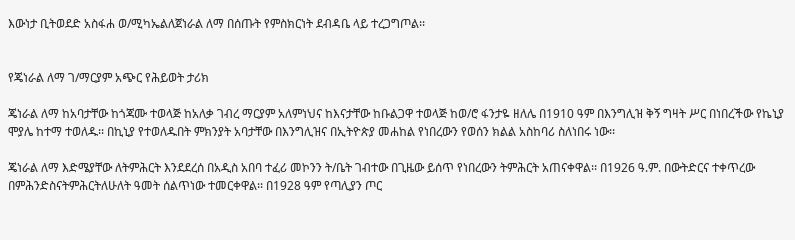እውነታ ቢትወደድ አስፋሐ ወ/ሚካኤልለጀነራል ለማ በሰጡት የምስክርነት ደብዳቤ ላይ ተረጋግጦል፡፡


የጄነራል ለማ ገ/ማርያም አጭር የሕይወት ታሪክ

ጄነራል ለማ ከአባታቸው ከጎጃሙ ተወላጅ ከአለቃ ገብረ ማርያም አለምነህና ከእናታቸው ከቡልጋዋ ተወላጅ ከወ/ሮ ፋንታዬ ዘለሌ በ1910 ዓም በእንግሊዝ ቅኝ ግዛት ሥር በነበረችው የኬኒያ ሞያሌ ከተማ ተወለዱ፡፡ በኪኒያ የተወለዱበት ምክንያት አባታቸው በእንግሊዝና በኢትዮጵያ መሐከል የነበረውን የወሰን ክልል አስከባሪ ስለነበሩ ነው፡፡

ጄነራል ለማ እድሜያቸው ለትምሕርት እንደደረሰ በአዲስ አበባ ተፈሪ መኮንን ት/ቤት ገብተው በጊዜው ይሰጥ የነበረውን ትምሕርት አጠናቀዋል፡፡ በ1926 ዓ.ም. በውትድርና ተቀጥረው በምሕንድስናትምሕርትለሁለት ዓመት ሰልጥነው ተመርቀዋል፡፡ በ1928 ዓም የጣሊያን ጦር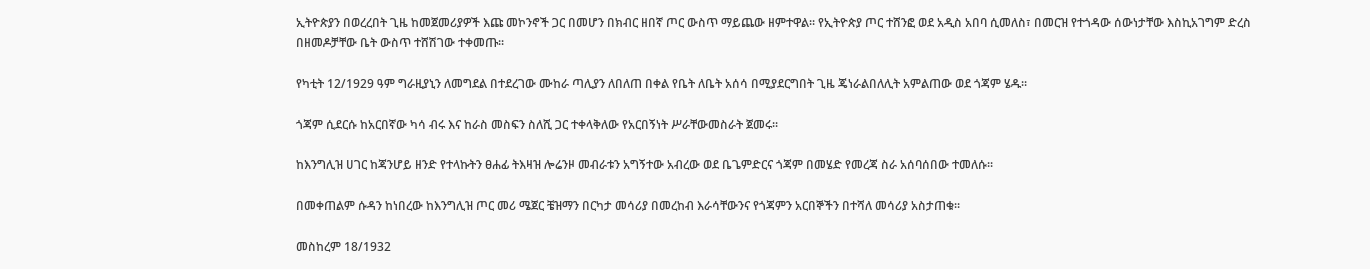ኢትዮጵያን በወረረበት ጊዜ ከመጀመሪያዎች እጩ መኮንኖች ጋር በመሆን በክብር ዘበኛ ጦር ውስጥ ማይጨው ዘምተዋል፡፡ የኢትዮጵያ ጦር ተሸንፎ ወደ አዲስ አበባ ሲመለስ፣ በመርዝ የተጎዳው ሰውነታቸው እስኪአገግም ድረስ በዘመዶቻቸው ቤት ውስጥ ተሸሽገው ተቀመጡ፡፡

የካቲት 12/1929 ዓም ግራዚያኒን ለመግደል በተደረገው ሙከራ ጣሊያን ለበለጠ በቀል የቤት ለቤት አሰሳ በሚያደርግበት ጊዜ ጄነራልበለሊት አምልጠው ወደ ጎጃም ሄዱ፡፡

ጎጃም ሲደርሱ ከአርበኛው ካሳ ብሩ እና ከራስ መስፍን ስለሺ ጋር ተቀላቅለው የአርበኝነት ሥራቸውመስራት ጀመሩ፡፡

ከእንግሊዝ ሀገር ከጃንሆይ ዘንድ የተላኩትን ፀሐፊ ትእዛዝ ሎሬንዞ መብራቱን አግኝተው አብረው ወደ ቤጌምድርና ጎጃም በመሄድ የመረጃ ስራ አሰባሰበው ተመለሱ፡፡

በመቀጠልም ሱዳን ከነበረው ከእንግሊዝ ጦር መሪ ሜጀር ቼዝማን በርካታ መሳሪያ በመረከብ እራሳቸውንና የጎጃምን አርበኞችን በተሻለ መሳሪያ አስታጠቁ፡፡

መስከረም 18/1932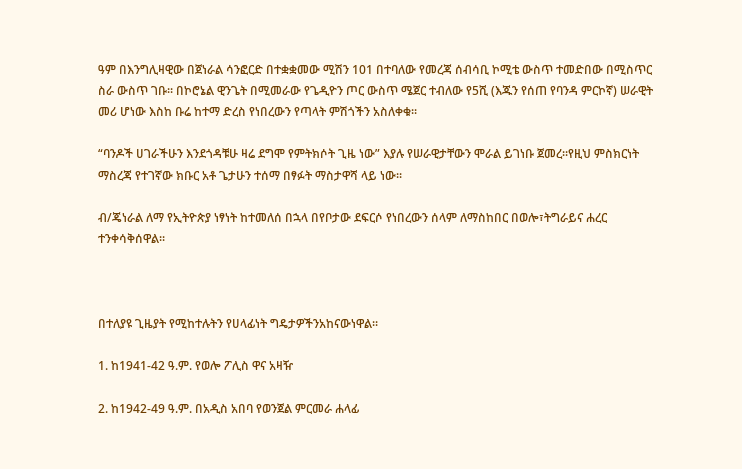ዓም በእንግሊዛዊው በጀነራል ሳንፎርድ በተቋቋመው ሚሽን 101 በተባለው የመረጃ ሰብሳቢ ኮሚቴ ውስጥ ተመድበው በሚስጥር ስራ ውስጥ ገቡ፡፡ በኮሮኔል ዊንጌት በሚመራው የጌዲዮን ጦር ውስጥ ሜጀር ተብለው የ5ሺ (እጁን የሰጠ የባንዳ ምርኮኛ) ሠራዊት መሪ ሆነው እስከ ቡሬ ከተማ ድረስ የነበረውን የጣላት ምሽጎችን አስለቀቁ፡፡

“ባንዶች ሀገራችሁን እንደጎዳቹሁ ዛሬ ደግሞ የምትክሶት ጊዜ ነው” እያሉ የሠራዊታቸውን ሞራል ይገነቡ ጀመረ፡፡የዚህ ምስክርነት ማስረጃ የተገኛው ክቡር አቶ ጌታሁን ተሰማ በፃፉት ማስታዋሻ ላይ ነው፡፡

ብ/ጄነራል ለማ የኢትዮጵያ ነፃነት ከተመለሰ በኋላ በየቦታው ደፍርሶ የነበረውን ሰላም ለማስከበር በወሎ፣ትግራይና ሐረር ተንቀሳቅሰዋል፡፡



በተለያዩ ጊዜያት የሚከተሉትን የሀላፊነት ግዴታዎችንአከናውነዋል፡፡

1. ከ1941-42 ዓ.ም. የወሎ ፖሊስ ዋና አዛዥ

2. ከ1942-49 ዓ.ም. በአዲስ አበባ የወንጀል ምርመራ ሐላፊ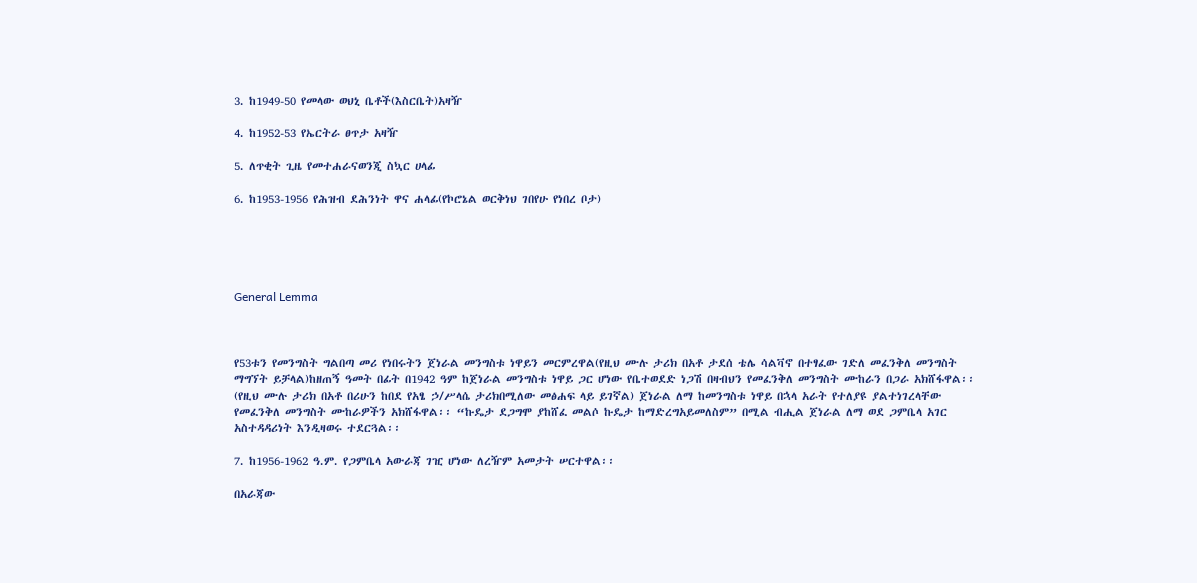3. ከ1949-50 የመላው ወህኒ ቤቶች(እስርቤት)አዛዥ

4. ከ1952-53 የኤርትራ ፀጥታ አዛዥ

5. ለጥቂት ጊዜ የመተሐራናወንጂ ስኳር ሀላፊ

6. ከ1953-1956 የሕዝብ ደሕንነት ዋና ሐላፊ(የኮሮኔል ወርቅነህ ገበየሁ የነበረ ቦታ)





General Lemma



የ53ቱን የመንግስት ግልበጣ መሪ የነበሩትን ጀነራል መንግስቱ ነዋይን መርምረዋል(የዚህ ሙሉ ታሪክ በአቶ ታደሰ ቴሌ ሳልቫኖ በተፃፈው ገድለ መፈንቅለ መንግስት ማግኘት ይቻላል)ከዘጠኝ ዓመት በፊት በ1942 ዓም ከጀነራል መንግስቱ ነዋይ ጋር ሆነው የቤተወደድ ነጋሽ በዛብህን የመፈንቅለ መንግስት ሙከራን በጋራ አክሸፋዋል፡፡(የዚህ ሙሉ ታሪክ በአቶ በሪሁን ከበደ የአፄ ኃ/ሥላሴ ታሪክበሚለው መፅሐፍ ላይ ይገኛል) ጀነራል ለማ ከመንግስቱ ነዋይ በኋላ አራት የተለያዩ ያልተነገረላቸው የመፈንቅለ መንግስት ሙከራዎችን አክሸፋዋል፡፡ “ኩዴታ ደጋግሞ ያከሸፈ መልሶ ኩዴታ ከማድረግአይመለስም” በሚል ብሒል ጀነራል ለማ ወደ ጋምቤላ አገር አስተዳዳሪነት እንዲዛወሩ ተደርጓል፡፡

7. ከ1956-1962 ዓ.ም. የጋምቤላ አውራጃ ገዢ ሆነው ለረዥም አመታት ሠርተዋል፡፡

በአራጃው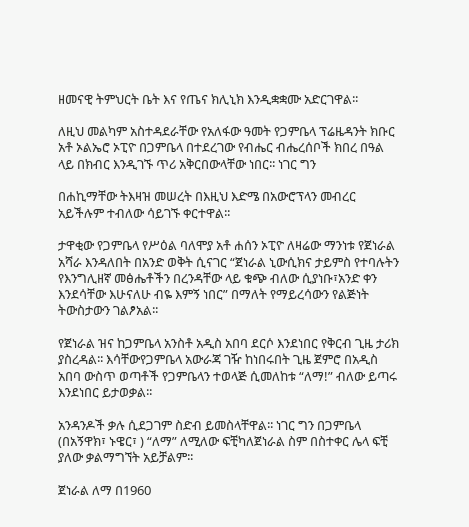ዘመናዊ ትምህርት ቤት እና የጤና ክሊኒክ እንዲቋቋሙ አድርገዋል፡፡

ለዚህ መልካም አስተዳደራቸው የአለፋው ዓመት የጋምቤላ ፕሬዜዳንት ክቡር አቶ ኦልኤሮ ኦፒዮ በጋምቤላ በተደረገው የብሔር ብሔረሰቦች ክበረ በዓል ላይ በክብር እንዲገኙ ጥሪ አቅርበውላቸው ነበር፡፡ ነገር ግን

በሐኪማቸው ትእዛዝ መሠረት በእዚህ እድሜ በአውሮፕላን መብረር አይችሉም ተብለው ሳይገኙ ቀርተዋል፡፡

ታዋቂው የጋምቤላ የሥዕል ባለሞያ አቶ ሐሰን ኦፒዮ ለዛሬው ማንነቱ የጀነራል አሻራ እንዳለበት በአንድ ወቅት ሲናገር “ጀነራል ኒውሲክና ታይምስ የተባሉትን የእንግሊዘኛ መፅሔቶችን በረንዳቸው ላይ ቁጭ ብለው ሲያነቡ፣አንድ ቀን እንደሳቸው እሁናለሁ ብዬ እምኝ ነበር” በማለት የማይረሳውን የልጅነት ትውስታውን ገልፆአል፡፡

የጀነራል ዝና ከጋምቤላ አንስቶ አዲስ አበባ ደርሶ እንደነበር የቅርብ ጊዜ ታሪክ ያስረዳል፡፡ እሳቸውየጋምቤላ አውራጃ ገዥ ከነበሩበት ጊዜ ጀምሮ በአዲስ አበባ ውስጥ ወጣቶች የጋምቤላን ተወላጅ ሲመለከቱ “ለማ!” ብለው ይጣሩ እንደነበር ይታወቃል፡፡

አንዳንዶች ቃሉ ሲደጋገም ስድብ ይመስላቸዋል፡፡ ነገር ግን በጋምቤላ (በአኝዋክ፣ ኑዌር፣ ) “ለማ” ለሚለው ፍቺካለጀነራል ስም በስተቀር ሌላ ፍቺ ያለው ቃልማግኘት አይቻልም፡፡

ጀነራል ለማ በ1960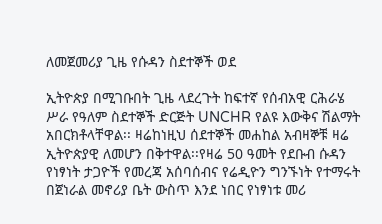ለመጀመሪያ ጊዜ የሱዳን ስደተኞች ወደ

ኢትዮጵያ በሚገቡበት ጊዜ ላደረጉት ከፍተኛ የሰብአዊ ርሕራሄ ሥራ የዓለም ስደተኞች ድርጅት UNCHR የልዩ እውቅና ሽልማት አበርክቶላቸዋል፡፡ ዛሬከነዚህ ሰደተኞች መሐከል አብዛኞቹ ዛሬ ኢትዮጵያዊ ለመሆን በቅተዋል፡፡የዛሬ 50 ዓመት የደቡብ ሱዳን የነፃነት ታጋዮች የመረጃ አሰባሰብና የሬዲዮን ግንኙነት የተማሩት በጀነራል መኖሪያ ቤት ውስጥ እንደ ነበር የነፃነቱ መሪ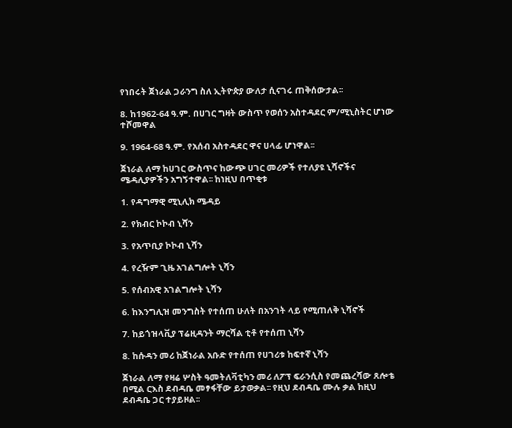የነበሩት ጀነራል ጋራንግ ስለ ኢትዮጵያ ውለታ ሲናገሩ ጠቅሰውታል፡፡

8. ከ1962-64 ዓ.ም. በሀገር ግዛት ውስጥ የወሰን አስተዳደር ም/ሚኒስትር ሆነው ተሾመዋል

9. 1964-68 ዓ.ም. የአሰብ አስተዳደር ዋና ሀላፊ ሆነዋል፡፡

ጀነራል ለማ ከሀገር ውስጥና ከውጭ ሀገር መሪዎች የተለያዩ ኒሻኖችና ሜዳሊያዎችን አግኝተዋል፡፡ ከነዚህ በጥቂቱ

1. የዳግማዊ ሚኒሊክ ሜዳይ

2. የክብር ኮኮብ ኒሻን

3. የአጥቢያ ኮኮብ ኒሻን

4. የረዥም ጊዜ አገልግሎት ኒሻን

5. የሰብአዊ አገልግሎት ኒሻን

6. ከእንግሊዝ መንግስት የተሰጠ ሁለት በአንገት ላይ የሚጠለቅ ኒሻኖች

7. ከይጎዝላቪያ ፕሬዚዳንት ማርሻል ቲቶ የተሰጠ ኒሻን

8. ከሱዳን መሪ ከጀነራል አቡድ የተሰጠ የሀገሪቱ ከፍተኛ ኒሻን

ጀነራል ለማ የዛሬ ሦስት ዓመትለቫቲካን መሪ ለፖፕ ፍራንሲስ የመጨረሻው ጸሎቴ በሚል ርእስ ደብዳቤ መፃፋቸው ይታወቃል፡፡ የዚህ ደብዳቤ ሙሉ ቃል ከዚህ ደብዳቤ ጋር ተያይዞል፡፡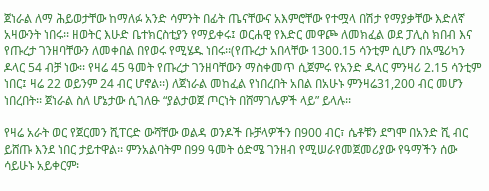ጀነራል ለማ ሕይወታቸው ከማለፉ አንድ ሳምንት በፊት ጤናቸውና አእምሮቸው የተሟላ በሽታ የማያቃቸው እድለኛ አዛውንት ነበሩ፡፡ ዘወትር እሁድ ቤተክርስቲያን የማይቀሩ፤ ወርሐዊ የእድር መዋጮ ለመክፈል ወደ ፓሊስ ክበብ እና የጡረታ ገንዘባቸውን ለመቀበል በየወሩ የሚሄዱ ነበሩ፡፡(የጡረታ አበላቸው 1300.15 ሳንቲም ሲሆን በአሜሪካን ዶላር 54 ብቻ ነው፡፡ የዛሬ 45 ዓመት የጡረታ ገንዘባቸውን ማስቀመጥ ሲጀምሩ የአንድ ዱላር ምንዛሪ 2.15 ሳንቲም ነበር፤ ዛሬ 22 ወይንም 24 ብር ሆኖል፡፡) ለጀነራል መከፈል የነበረበት አበል በአሁኑ ምንዛሬ31,200 ብር መሆን ነበረበት፡፡ ጀነራል ስለ ሆኔታው ሲገለፁ “ያልታወጀ ጦርነት በሸማገሌዎች ላይ” ይላሉ፡፡

የዛሬ አራት ወር የጀርመን ሺፐርድ ውሻቸው ወልዳ ወንዶች ቡቻላዎችን በ900 ብር፣ ሴቶቹን ደግሞ በአንድ ሺ ብር ይሸጡ እንደ ነበር ታይተዋል፡፡ ምንአልባትም በ99 ዓመት ዕድሜ ገንዘብ የሚሠራየመጀመሪያው የዓማችን ሰው ሳይሁኑ አይቀርም፡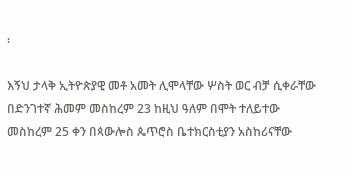፡

እኝህ ታላቅ ኢትዮጵያዊ መቶ አመት ሊሞላቸው ሦስት ወር ብቻ ሲቀራቸው በድንገተኛ ሕመም መስከረም 23 ከዚህ ዓለም በሞት ተለይተው መስከረም 25 ቀን በጳውሎስ ጴጥሮስ ቤተክርስቲያን አስከሪናቸው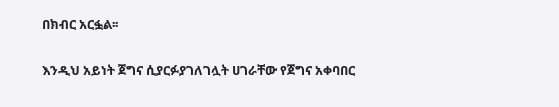በክብር አርፏል፡፡

እንዲህ አይነት ጀግና ሲያርፉያገለገሏት ሀገራቸው የጀግና አቀባበር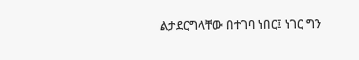ልታደርግላቸው በተገባ ነበር፤ ነገር ግን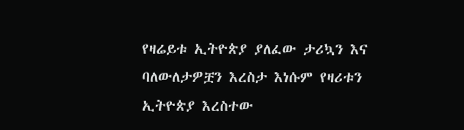የዛሬይቱ ኢትዮጵያ ያለፈው ታሪኳን እና ባለውለታዎቿን እረስታ እነሱም የዛሪቱን ኢትዮጵያ እረስተው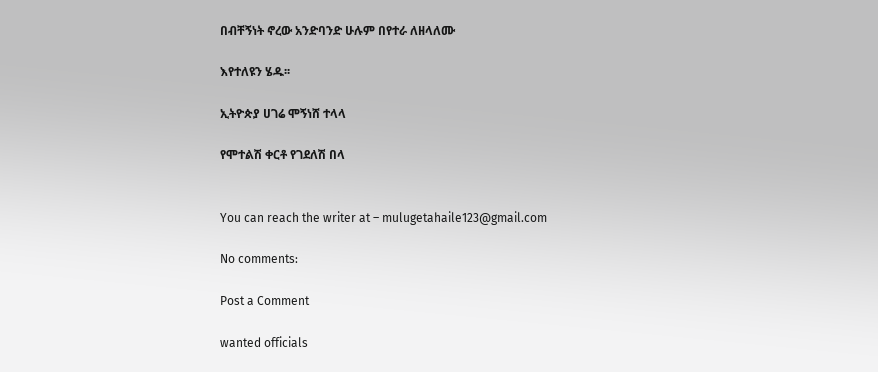በብቸኝነት ኖረው አንድባንድ ሁሉም በየተራ ለዘላለሙ

እየተለዩን ሄዱ፡፡

ኢትዮጵያ ሀገሬ ሞኝነሸ ተላላ

የሞተልሽ ቀርቶ የገደለሽ በላ


You can reach the writer at – mulugetahaile123@gmail.com

No comments:

Post a Comment

wanted officials